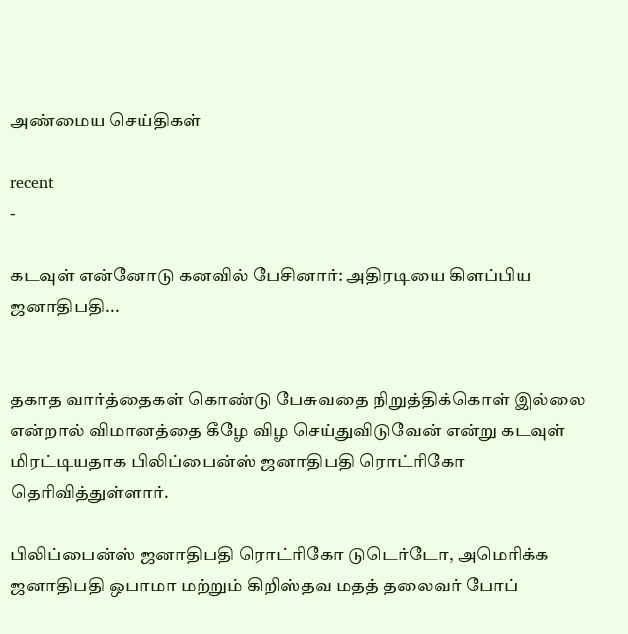அண்மைய செய்திகள்

recent
-

கடவுள் என்னோடு கனவில் பேசினார்: அதிரடியை கிளப்பிய ஜனாதிபதி...


தகாத வார்த்தைகள் கொண்டு பேசுவதை நிறுத்திக்கொள் இல்லை என்றால் விமானத்தை கீழே விழ செய்துவிடுவேன் என்று கடவுள் மிரட்டியதாக பிலிப்பைன்ஸ் ஜனாதிபதி ரொட்ரிகோ தெரிவித்துள்ளார்.

பிலிப்பைன்ஸ் ஜனாதிபதி ரொட்ரிகோ டுடெர்டோ, அமெரிக்க ஜனாதிபதி ஒபாமா மற்றும் கிறிஸ்தவ மதத் தலைவர் போப்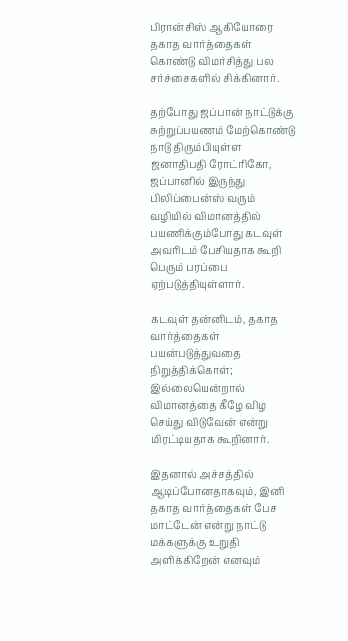பிரான்சிஸ் ஆகியோரை தகாத வார்த்தைகள் கொண்டு விமர்சித்து பல சர்ச்சைகளில் சிக்கினார்.

தற்போது ஜப்பான் நாட்டுக்கு சுற்றுப்பயணம் மேற்கொண்டு நாடு திரும்பியுள்ள ஜனாதிபதி ரோட்ரிகோ, ஜப்பானில் இருந்து பிலிப்பைன்ஸ் வரும் வழியில் விமானத்தில் பயணிக்கும்போது கடவுள் அவரிடம் பேசியதாக கூறி பெரும் பரப்பை ஏற்படுத்தியுள்ளார்.

கடவுள் தன்னிடம், தகாத வார்த்தைகள் பயன்படுத்துவதை நிறுத்திக்கொள்; இல்லையென்றால் விமானத்தை கீழே விழ செய்து விடுவேன் என்று மிரட்டியதாக கூறினார்.

இதனால் அச்சத்தில் ஆடிப்போனதாகவும், இனி தகாத வார்த்தைகள் பேச மாட்டேன் என்று நாட்டு மக்களுக்கு உறுதி அளிக்கிறேன் எனவும்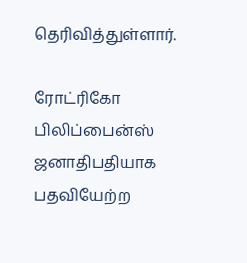தெரிவித்துள்ளார்.

ரோட்ரிகோ பிலிப்பைன்ஸ் ஜனாதிபதியாக பதவியேற்ற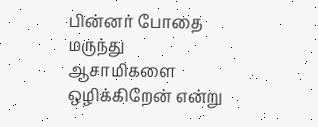பின்னர் போதை மருந்து ஆசாமிகளை ஒழிக்கிறேன் என்று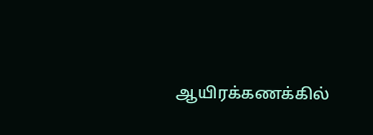ஆயிரக்கணக்கில்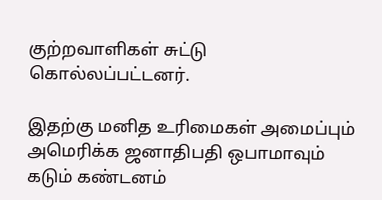குற்றவாளிகள் சுட்டு கொல்லப்பட்டனர்.

இதற்கு மனித உரிமைகள் அமைப்பும் அமெரிக்க ஜனாதிபதி ஒபாமாவும் கடும் கண்டனம்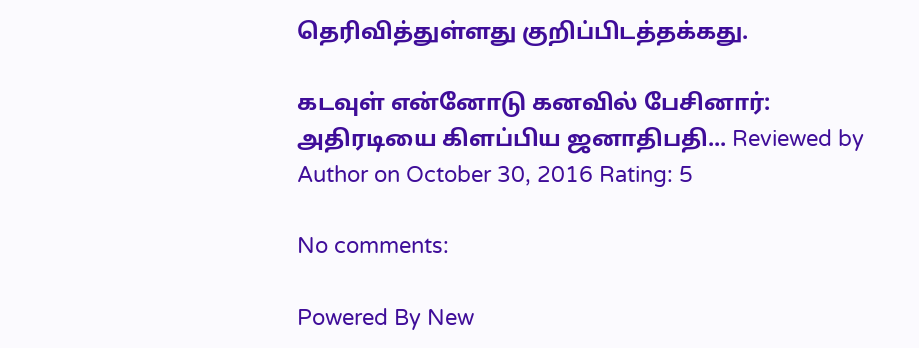தெரிவித்துள்ளது குறிப்பிடத்தக்கது.

கடவுள் என்னோடு கனவில் பேசினார்: அதிரடியை கிளப்பிய ஜனாதிபதி... Reviewed by Author on October 30, 2016 Rating: 5

No comments:

Powered By New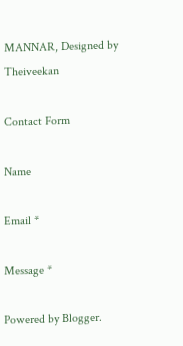MANNAR, Designed by Theiveekan

Contact Form

Name

Email *

Message *

Powered by Blogger.